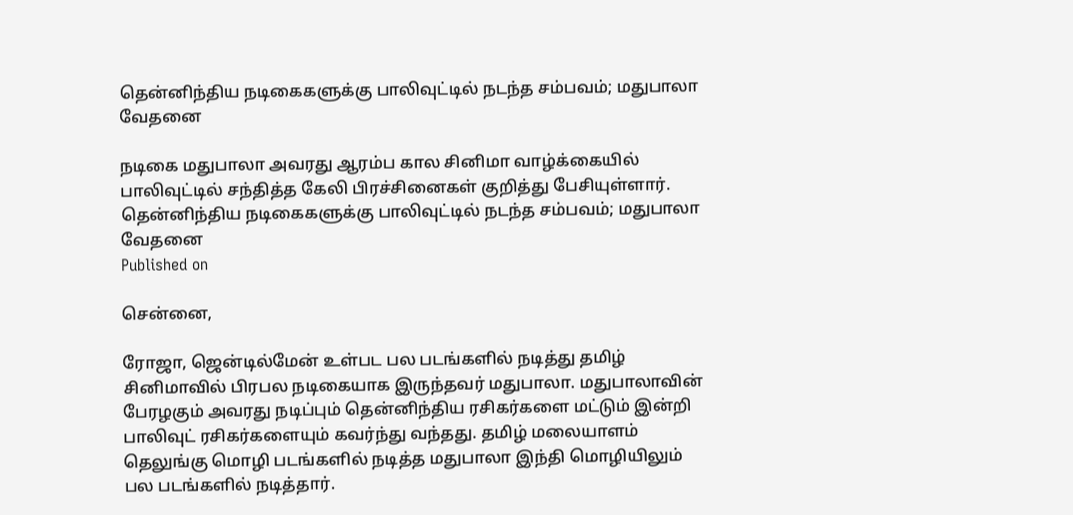தென்னிந்திய நடிகைகளுக்கு பாலிவுட்டில் நடந்த சம்பவம்; மதுபாலா வேதனை

நடிகை மதுபாலா அவரது ஆரம்ப கால சினிமா வாழ்க்கையில் பாலிவுட்டில் சந்தித்த கேலி பிரச்சினைகள் குறித்து பேசியுள்ளார்.
தென்னிந்திய நடிகைகளுக்கு பாலிவுட்டில் நடந்த சம்பவம்; மதுபாலா வேதனை
Published on

சென்னை,

ரோஜா, ஜென்டில்மேன் உள்பட பல படங்களில் நடித்து தமிழ் சினிமாவில் பிரபல நடிகையாக இருந்தவர் மதுபாலா. மதுபாலாவின் பேரழகும் அவரது நடிப்பும் தென்னிந்திய ரசிகர்களை மட்டும் இன்றி பாலிவுட் ரசிகர்களையும் கவர்ந்து வந்தது. தமிழ் மலையாளம் தெலுங்கு மொழி படங்களில் நடித்த மதுபாலா இந்தி மொழியிலும் பல படங்களில் நடித்தார்.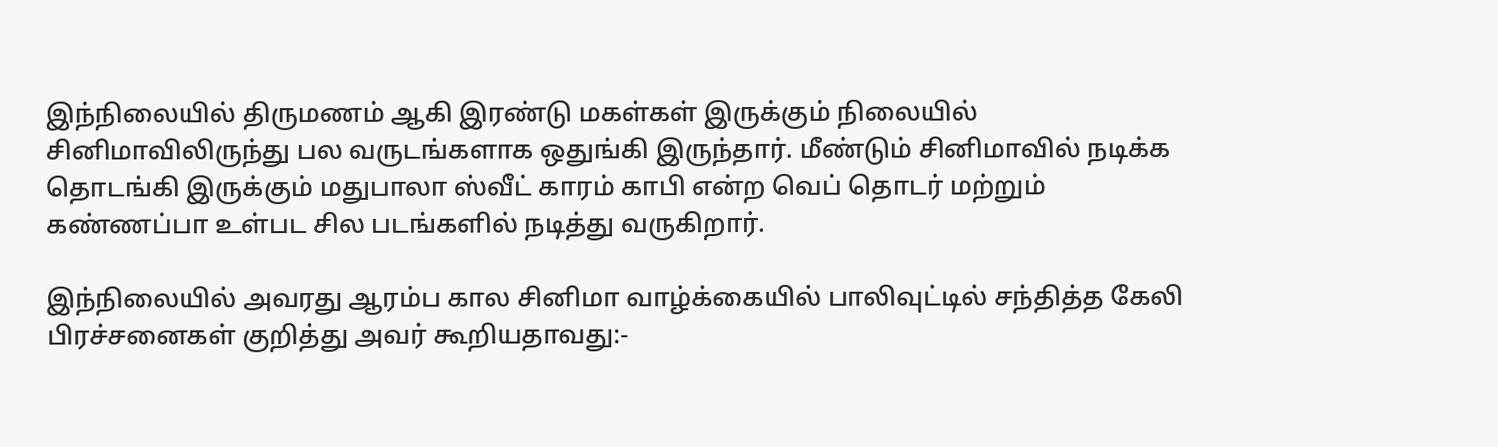இந்நிலையில் திருமணம் ஆகி இரண்டு மகள்கள் இருக்கும் நிலையில் சினிமாவிலிருந்து பல வருடங்களாக ஒதுங்கி இருந்தார். மீண்டும் சினிமாவில் நடிக்க தொடங்கி இருக்கும் மதுபாலா ஸ்வீட் காரம் காபி என்ற வெப் தொடர் மற்றும் கண்ணப்பா உள்பட சில படங்களில் நடித்து வருகிறார்.

இந்நிலையில் அவரது ஆரம்ப கால சினிமா வாழ்க்கையில் பாலிவுட்டில் சந்தித்த கேலி பிரச்சனைகள் குறித்து அவர் கூறியதாவது:-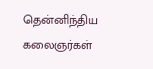தென்னிந்திய கலைஞர்கள்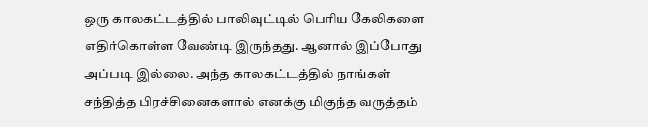ஒரு காலகட்டத்தில் பாலிவுட்டில் பெரிய கேலிகளை எதிர்கொள்ள வேண்டி இருந்தது. ஆனால் இப்போது அப்படி இல்லை. அந்த காலகட்டத்தில் நாங்கள் சந்தித்த பிரச்சினைகளால் எனக்கு மிகுந்த வருத்தம்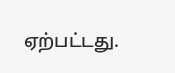ஏற்பட்டது.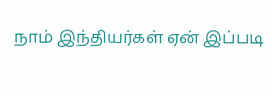நாம் இந்தியர்கள் ஏன் இப்படி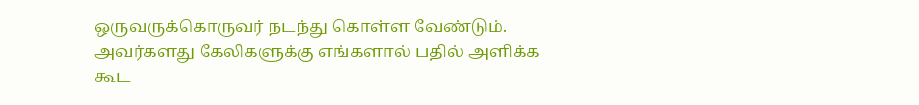ஒருவருக்கொருவர் நடந்து கொள்ள வேண்டும். அவர்களது கேலிகளுக்கு எங்களால் பதில் அளிக்க கூட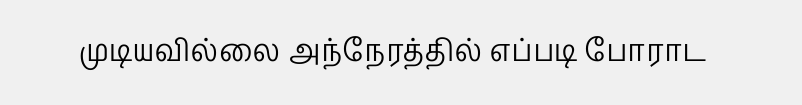முடியவில்லை அந்நேரத்தில் எப்படி போராட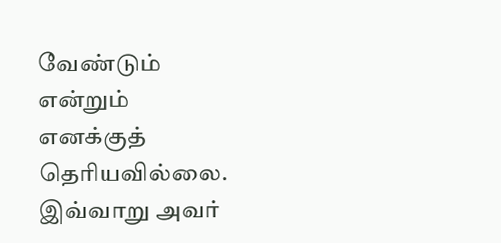வேண்டும் என்றும் எனக்குத் தெரியவில்லை. இவ்வாறு அவர்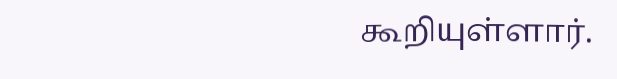கூறியுள்ளார்.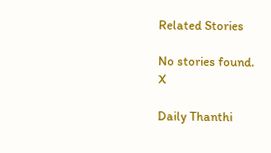Related Stories

No stories found.
X

Daily Thanthi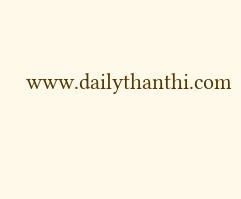www.dailythanthi.com